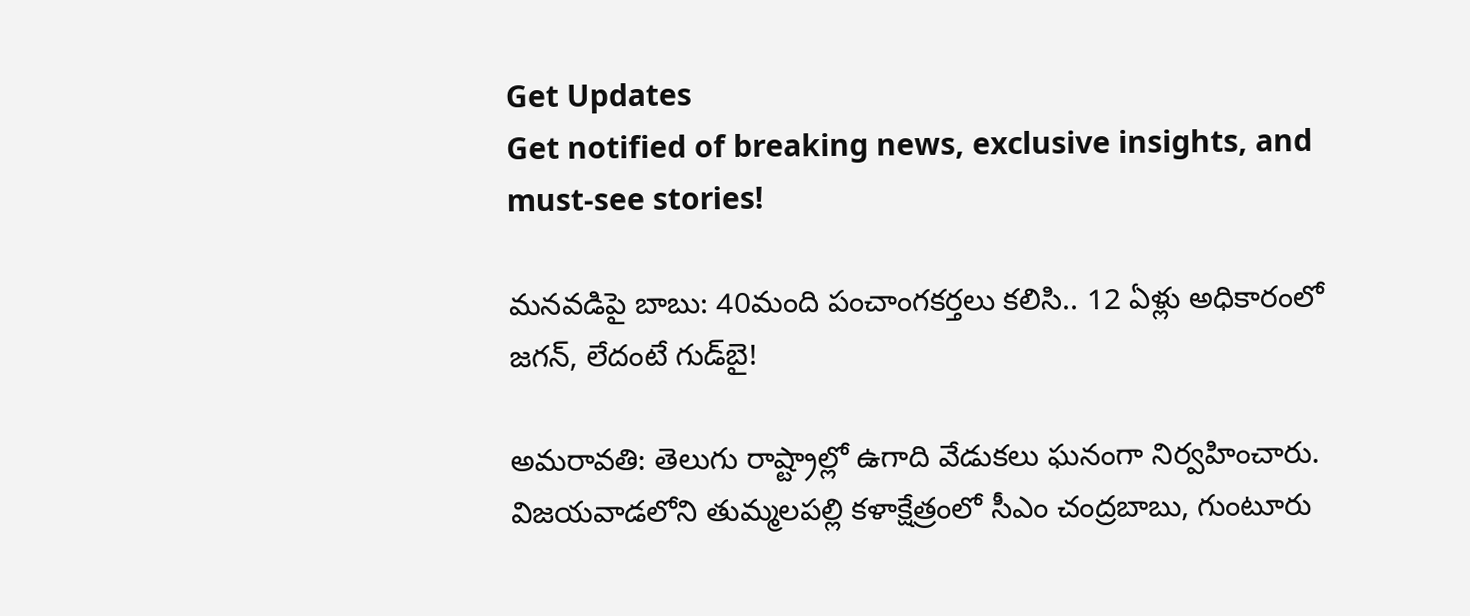Get Updates
Get notified of breaking news, exclusive insights, and must-see stories!

మనవడిపై బాబు: 40మంది పంచాంగకర్తలు కలిసి.. 12 ఏళ్లు అధికారంలో జగన్, లేదంటే గుడ్‌బై!

అమరావతి: తెలుగు రాష్ట్రాల్లో ఉగాది వేడుకలు ఘనంగా నిర్వహించారు. విజయవాడలోని తుమ్మలపల్లి కళాక్షేత్రంలో సీఎం చంద్రబాబు, గుంటూరు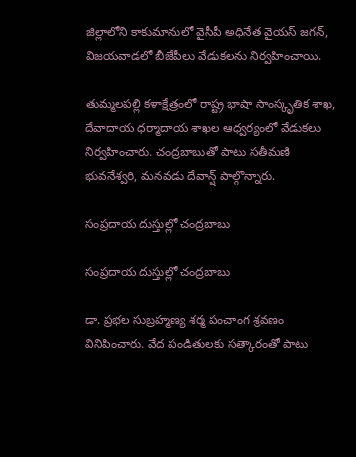జిల్లాలోని కాకుమానులో వైసీపీ అధినేత వైయస్ జగన్, విజయవాడలో బీజేపీలు వేడుకలను నిర్వహించాయి.

తుమ్మలపల్లి కళాక్షేత్రంలో రాష్ట్ర భాషా సాంస్కృతిక శాఖ, దేవాదాయ ధర్మాదాయ శాఖల ఆధ్వర్యంలో వేడుకలు నిర్వహించారు. చంద్రబాబుతో పాటు సతీమణి భువనేశ్వరి, మనవడు దేవాన్ష్ పాల్గొన్నారు.

సంప్రదాయ దుస్తుల్లో చంద్రబాబు

సంప్రదాయ దుస్తుల్లో చంద్రబాబు

డా. ప్రభల సుబ్రహ్మణ్య శర్మ పంచాంగ శ్రవణం వినిపించారు. వేద పండితులకు సత్కారంతో పాటు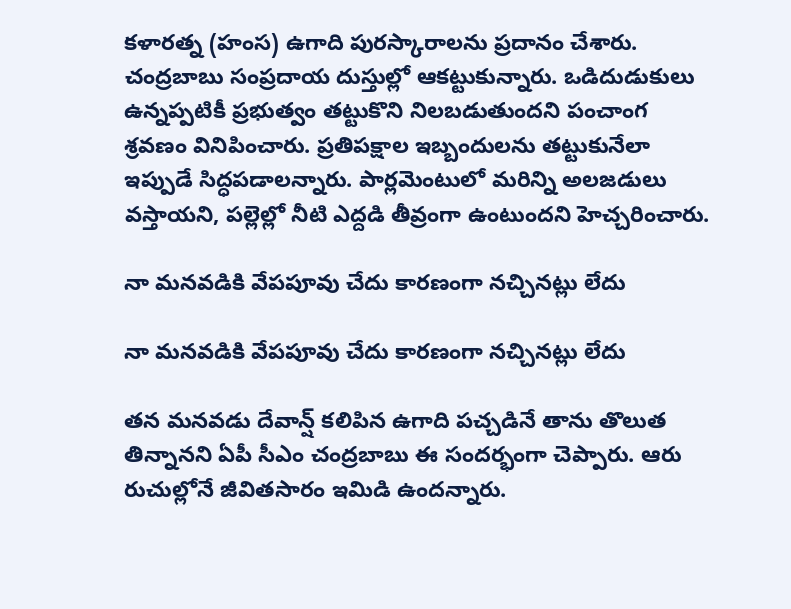కళారత్న (హంస) ఉగాది పురస్కారాలను ప్రదానం చేశారు. చంద్రబాబు సంప్రదాయ దుస్తుల్లో ఆకట్టుకున్నారు. ఒడిదుడుకులు ఉన్నప్పటికీ ప్రభుత్వం తట్టుకొని నిలబడుతుందని పంచాంగ శ్రవణం వినిపించారు. ప్రతిపక్షాల ఇబ్బందులను తట్టుకునేలా ఇప్పుడే సిద్ధపడాలన్నారు. పార్లమెంటులో మరిన్ని అలజడులు వస్తాయని, పల్లెల్లో నీటి ఎద్దడి తీవ్రంగా ఉంటుందని హెచ్చరించారు.

నా మనవడికి వేపపూవు చేదు కారణంగా నచ్చినట్లు లేదు

నా మనవడికి వేపపూవు చేదు కారణంగా నచ్చినట్లు లేదు

తన మనవడు దేవాన్ష్ కలిపిన ఉగాది పచ్చడినే తాను తొలుత తిన్నానని ఏపీ సీఎం చంద్రబాబు ఈ సందర్భంగా చెప్పారు. ఆరు రుచుల్లోనే జీవితసారం ఇమిడి ఉందన్నారు.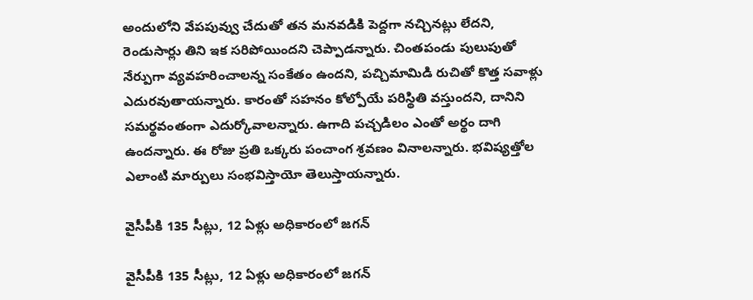అందులోని వేపపువ్వు చేదుతో తన మనవడికి పెద్దగా నచ్చినట్లు లేదని, రెండుసార్లు తిని ఇక సరిపోయిందని చెప్పాడన్నారు. చింతపండు పులుపుతో నేర్పుగా వ్యవహరించాలన్న సంకేతం ఉందని, పచ్చిమామిడి రుచితో కొత్త సవాళ్లు ఎదురవుతాయన్నారు. కారంతో సహనం కోల్పోయే పరిస్థితి వస్తుందని, దానిని సమర్థవంతంగా ఎదుర్కోవాలన్నారు. ఉగాది పచ్చడిలం ఎంతో అర్థం దాగి ఉందన్నారు. ఈ రోజు ప్రతి ఒక్కరు పంచాంగ శ్రవణం వినాలన్నారు. భవిష్యత్తోల ఎలాంటి మార్పులు సంభవిస్తాయో తెలుస్తాయన్నారు.

వైసీపీకి 135 సీట్లు, 12 ఏళ్లు అధికారంలో జగన్

వైసీపీకి 135 సీట్లు, 12 ఏళ్లు అధికారంలో జగన్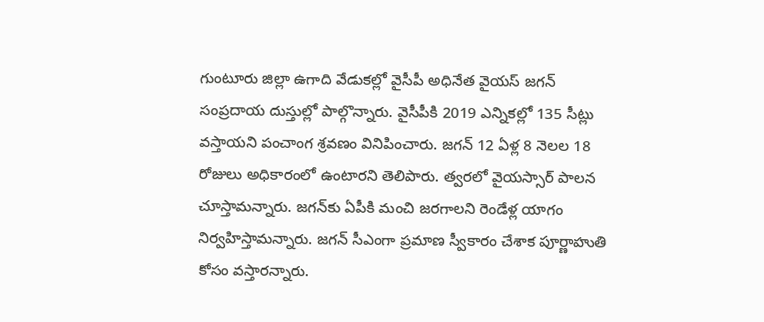గుంటూరు జిల్లా ఉగాది వేడుకల్లో వైసీపీ అధినేత వైయస్ జగన్ సంప్రదాయ దుస్తుల్లో పాల్గొన్నారు. వైసీపీకి 2019 ఎన్నికల్లో 135 సీట్లు వస్తాయని పంచాంగ శ్రవణం వినిపించారు. జగన్ 12 ఏళ్ల 8 నెలల 18 రోజులు అధికారంలో ఉంటారని తెలిపారు. త్వరలో వైయస్సార్ పాలన చూస్తామన్నారు. జగన్‌కు ఏపీకి మంచి జరగాలని రెండేళ్ల యాగం నిర్వహిస్తామన్నారు. జగన్ సీఎంగా ప్రమాణ స్వీకారం చేశాక పూర్ణాహుతి కోసం వస్తారన్నారు.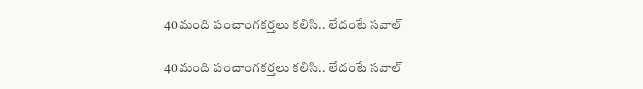40మంది పంచాంగకర్తలు కలిసి.. లేదంటే సవాల్

40మంది పంచాంగకర్తలు కలిసి.. లేదంటే సవాల్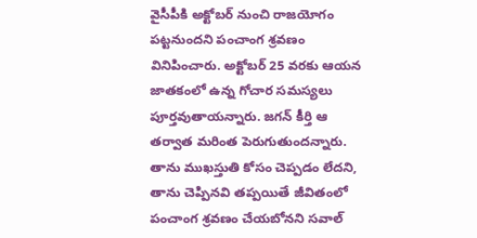వైసీపీకి అక్టోబర్ నుంచి రాజయోగం పట్టనుందని పంచాంగ శ్రవణం వినిపించారు. అక్టోబర్ 25 వరకు ఆయన జాతకంలో ఉన్న గోచార సమస్యలు పూర్తవుతాయన్నారు. జగన్ కీర్తి ఆ తర్వాత మరింత పెరుగుతుందన్నారు. తాను ముఖస్తుతి కోసం చెప్పడం లేదని, తాను చెప్పినవి తప్పయితే జీవితంలో పంచాంగ శ్రవణం చేయబోనని సవాల్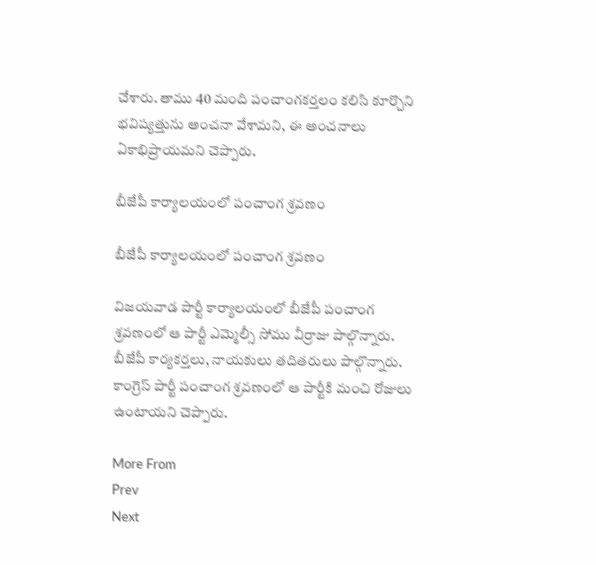చేశారు. తాము 40 మంది పంచాంగకర్తలం కలిసి కూర్చొని భవిష్యత్తును అంచనా వేశామని, ఈ అంచనాలు ఏకాభిప్రాయమని చెప్పారు.

బీజేపీ కార్యాలయంలో పంచాంగ శ్రవణం

బీజేపీ కార్యాలయంలో పంచాంగ శ్రవణం

విజయవాడ పార్టీ కార్యాలయంలో బీజేపీ పంచాంగ శ్రవణంలో ఆ పార్టీ ఎమ్మెల్సీ సోము వీర్రాజు పాల్గొన్నారు. బీజేపీ కార్యకర్తలు, నాయకులు తదితరులు పాల్గొన్నారు. కాంగ్రెస్ పార్టీ పంచాంగ శ్రవణంలో ఆ పార్టీకి మంచి రోజులు ఉంటాయని చెప్పారు.

More From
Prev
Next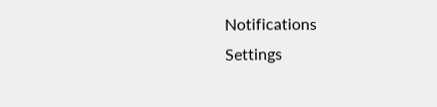Notifications
Settings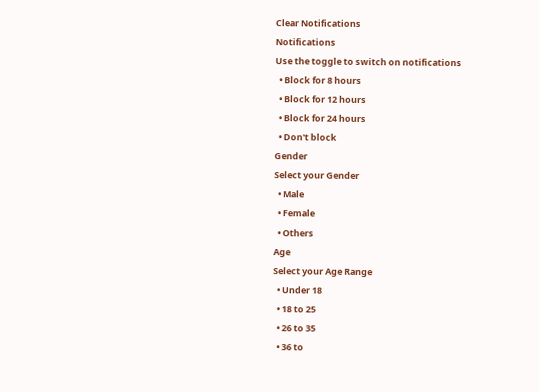Clear Notifications
Notifications
Use the toggle to switch on notifications
  • Block for 8 hours
  • Block for 12 hours
  • Block for 24 hours
  • Don't block
Gender
Select your Gender
  • Male
  • Female
  • Others
Age
Select your Age Range
  • Under 18
  • 18 to 25
  • 26 to 35
  • 36 to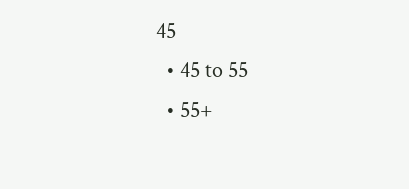45
  • 45 to 55
  • 55+